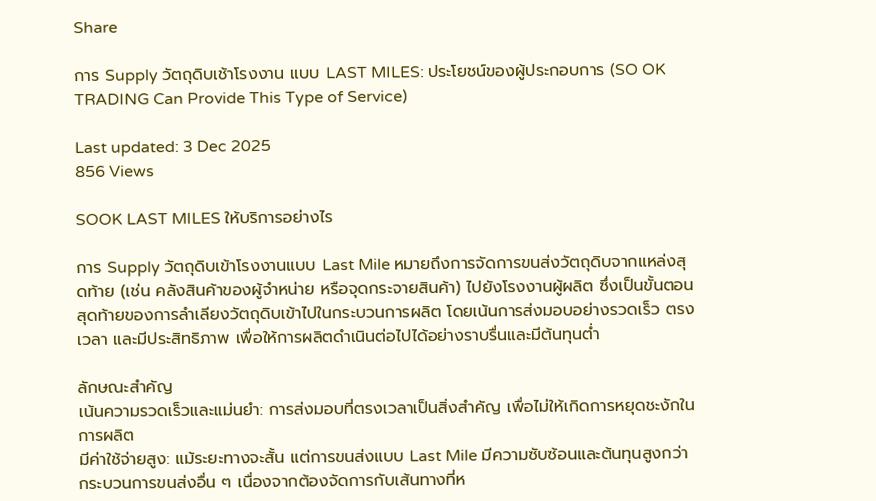Share

การ Supply วัตถุดิบเช้าโรงงาน แบบ LAST MILES: ประโยชน์ของผู้ประกอบการ (SO OK TRADING Can Provide This Type of Service)

Last updated: 3 Dec 2025
856 Views

SOOK LAST MILES ให้บริการอย่างไร

การ Supply วัตถุดิบเข้าโรงงานแบบ Last Mile หมายถึงการจัดการขนส่งวัตถุดิบจากแหล่งสุดท้าย (เช่น คลังสินค้าของผู้จำหน่าย หรือจุดกระจายสินค้า) ไปยังโรงงานผู้ผลิต ซึ่งเป็นขั้นตอนสุดท้ายของการลำเลียงวัตถุดิบเข้าไปในกระบวนการผลิต โดยเน้นการส่งมอบอย่างรวดเร็ว ตรงเวลา และมีประสิทธิภาพ เพื่อให้การผลิตดำเนินต่อไปได้อย่างราบรื่นและมีต้นทุนต่ำ

ลักษณะสำคัญ
เน้นความรวดเร็วและแม่นยำ: การส่งมอบที่ตรงเวลาเป็นสิ่งสำคัญ เพื่อไม่ให้เกิดการหยุดชะงักในการผลิต
มีค่าใช้จ่ายสูง: แม้ระยะทางจะสั้น แต่การขนส่งแบบ Last Mile มีความซับซ้อนและต้นทุนสูงกว่ากระบวนการขนส่งอื่น ๆ เนื่องจากต้องจัดการกับเส้นทางที่ห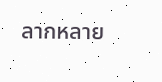ลากหลาย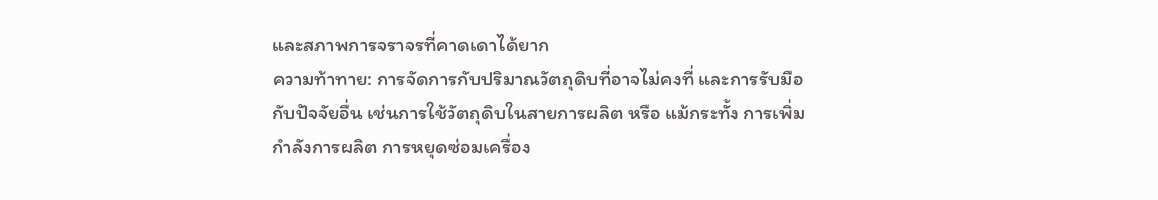และสภาพการจราจรที่คาดเดาได้ยาก
ความท้าทาย: การจัดการกับปริมาณวัตถุดิบที่อาจไม่คงที่ และการรับมือกับปัจจัยอื่น เช่นการใช้วัตถุดิบในสายการผลิต หรือ แม้กระทั้ง การเพิ่มกำลังการผลิต การหยุดซ่อมเครื่อง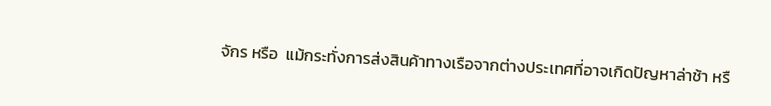จักร หรือ  แม้กระทั่งการส่งสินค้าทางเรือจากต่างประเทศที่อาจเกิดปัญหาล่าช้า หรื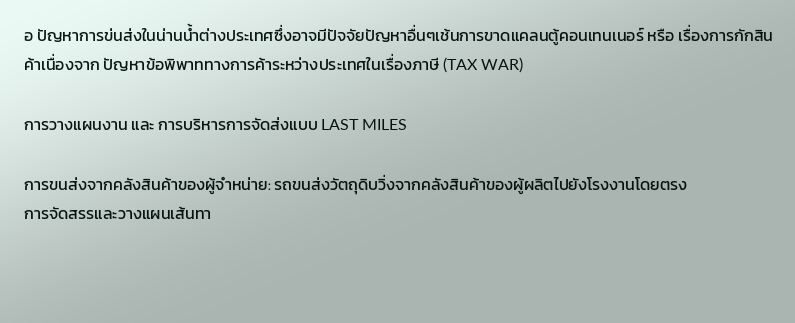อ ปัญหาการข่นส่งในน่านน้ำต่างประเทศซึ่งอาจมีปัจจัยปัญหาอื่นๆเช้นการขาดแคลนตู้คอนเทนเนอร์ หรือ เรื่องการกักสินค้าเนื่องจาก ปัญหาข้อพิพาททางการค้าระหว่างประเทศในเรื่องภาษี (TAX WAR)

การวางแผนงาน และ การบริหารการจัดส่งแบบ LAST MILES

การขนส่งจากคลังสินค้าของผู้จำหน่าย: รถขนส่งวัตถุดิบวิ่งจากคลังสินค้าของผู้ผลิตไปยังโรงงานโดยตรง
การจัดสรรและวางแผนเส้นทา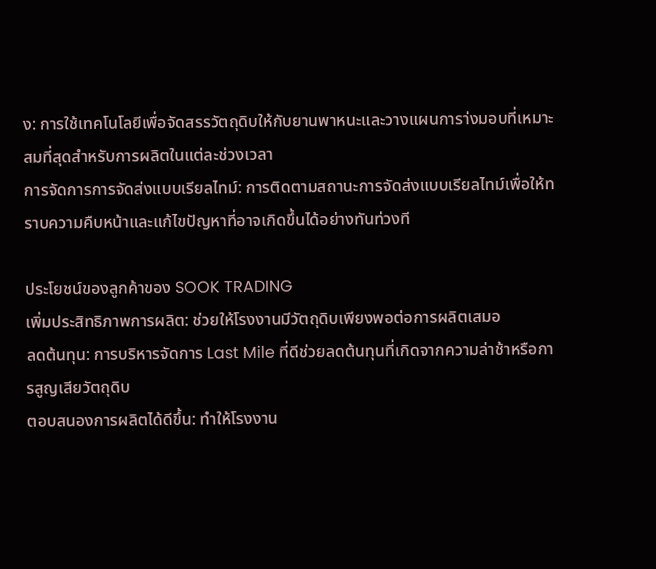ง: การใช้เทคโนโลยีเพื่อจัดสรรวัตถุดิบให้กับยานพาหนะและวางแผนการา่งมอบที่เหมาะสมที่สุดสำหรับการผลิตในแต่ละช่วงเวลา
การจัดการการจัดส่งแบบเรียลไทม์: การติดตามสถานะการจัดส่งแบบเรียลไทม์เพื่อให้ทราบความคืบหน้าและแก้ไขปัญหาที่อาจเกิดขึ้นได้อย่างทันท่วงที

ประโยชน์ของลูกค้าของ SOOK TRADING
เพิ่มประสิทธิภาพการผลิต: ช่วยให้โรงงานมีวัตถุดิบเพียงพอต่อการผลิตเสมอ
ลดต้นทุน: การบริหารจัดการ Last Mile ที่ดีช่วยลดต้นทุนที่เกิดจากความล่าช้าหรือการสูญเสียวัตถุดิบ
ตอบสนองการผลิตได้ดีขึ้น: ทำให้โรงงาน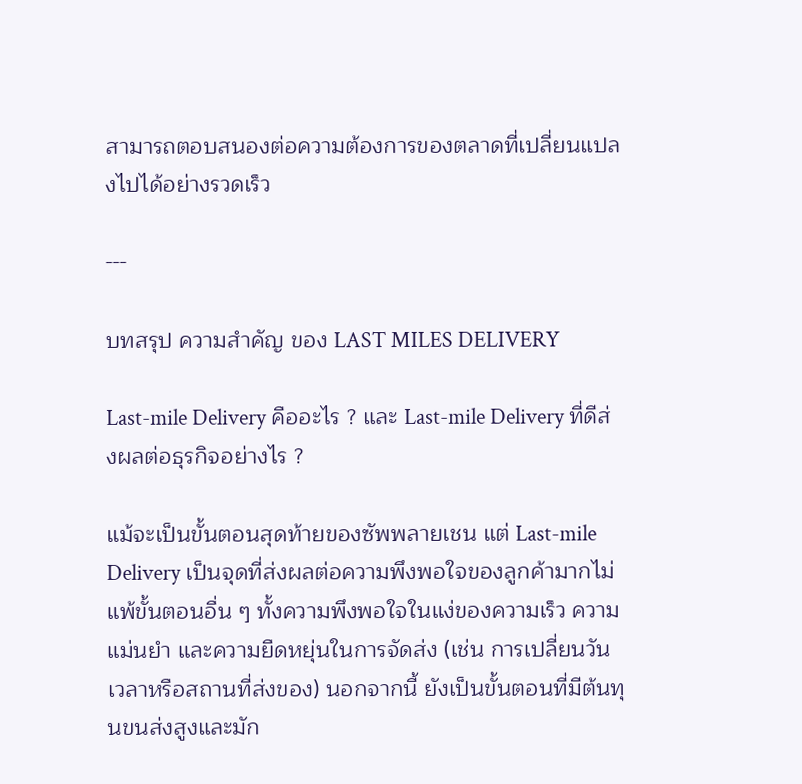สามารถตอบสนองต่อความต้องการของตลาดที่เปลี่ยนแปลงไปได้อย่างรวดเร็ว

---

บทสรุป ความสำคัญ ของ LAST MILES DELIVERY

Last-mile Delivery คืออะไร ? และ Last-mile Delivery ที่ดีส่งผลต่อธุรกิจอย่างไร ?

แม้จะเป็นขั้นตอนสุดท้ายของซัพพลายเชน แต่ Last-mile Delivery เป็นจุดที่ส่งผลต่อความพึงพอใจของลูกค้ามากไม่แพ้ขั้นตอนอื่น ๆ ทั้งความพึงพอใจในแง่ของความเร็ว ความแม่นยำ และความยืดหยุ่นในการจัดส่ง (เช่น การเปลี่ยนวันเวลาหรือสถานที่ส่งของ) นอกจากนี้ ยังเป็นขั้นตอนที่มีต้นทุนขนส่งสูงและมัก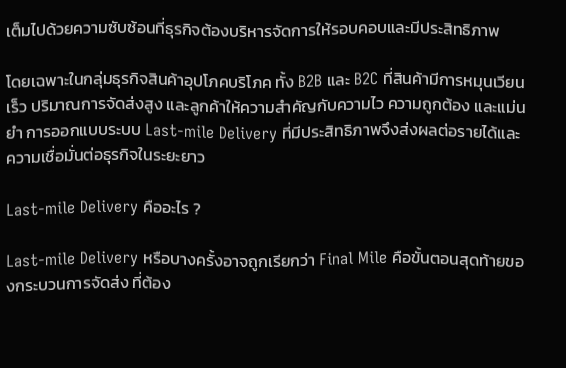เต็มไปด้วยความซับซ้อนที่ธุรกิจต้องบริหารจัดการให้รอบคอบและมีประสิทธิภาพ

โดยเฉพาะในกลุ่มธุรกิจสินค้าอุปโภคบริโภค ทั้ง B2B และ B2C ที่สินค้ามีการหมุนเวียนเร็ว ปริมาณการจัดส่งสูง และลูกค้าให้ความสำคัญกับความไว ความถูกต้อง และแม่นยำ การออกแบบระบบ Last-mile Delivery ที่มีประสิทธิภาพจึงส่งผลต่อรายได้และความเชื่อมั่นต่อธุรกิจในระยะยาว

Last-mile Delivery คืออะไร ?

Last-mile Delivery หรือบางครั้งอาจถูกเรียกว่า Final Mile คือขั้นตอนสุดท้ายของกระบวนการจัดส่ง ที่ต้อง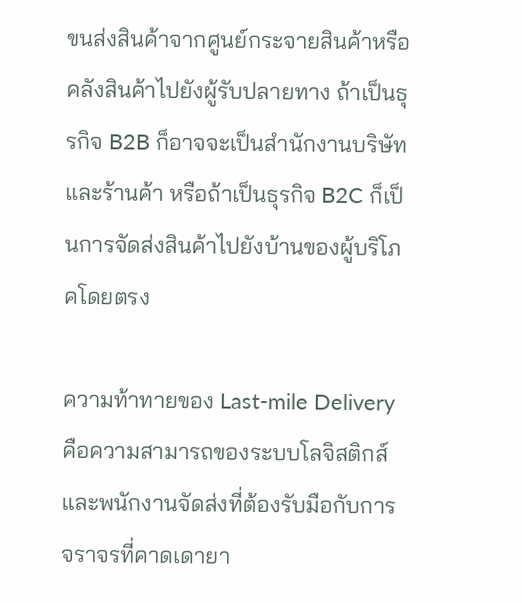ขนส่งสินค้าจากศูนย์กระจายสินค้าหรือคลังสินค้าไปยังผู้รับปลายทาง ถ้าเป็นธุรกิจ B2B ก็อาจจะเป็นสำนักงานบริษัทและร้านค้า หรือถ้าเป็นธุรกิจ B2C ก็เป็นการจัดส่งสินค้าไปยังบ้านของผู้บริโภคโดยตรง

ความท้าทายของ Last-mile Delivery คือความสามารถของระบบโลจิสติกส์และพนักงานจัดส่งที่ต้องรับมือกับการจราจรที่คาดเดายา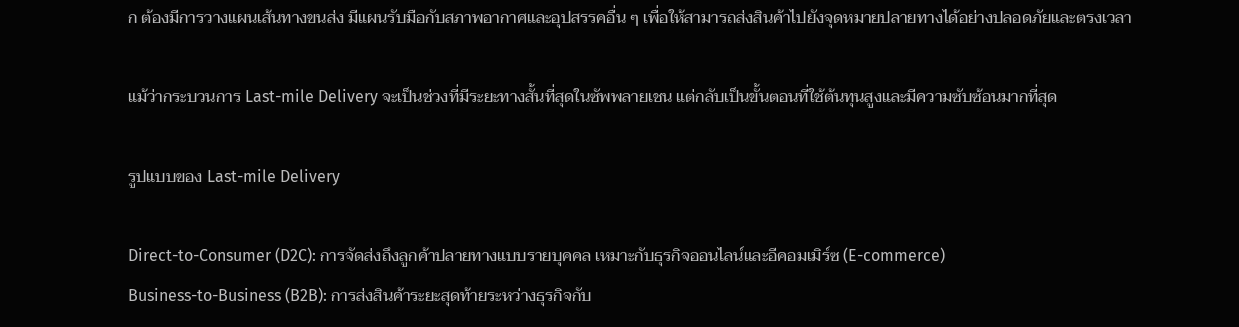ก ต้องมีการวางแผนเส้นทางขนส่ง มีแผนรับมือกับสภาพอากาศและอุปสรรคอื่น ๆ เพื่อให้สามารถส่งสินค้าไปยังจุดหมายปลายทางได้อย่างปลอดภัยและตรงเวลา

แม้ว่ากระบวนการ Last-mile Delivery จะเป็นช่วงที่มีระยะทางสั้นที่สุดในซัพพลายเชน แต่กลับเป็นขั้นตอนที่ใช้ต้นทุนสูงและมีความซับซ้อนมากที่สุด

รูปแบบของ Last-mile Delivery

Direct-to-Consumer (D2C): การจัดส่งถึงลูกค้าปลายทางแบบรายบุคคล เหมาะกับธุรกิจออนไลน์และอีคอมเมิร์ซ (E-commerce)
Business-to-Business (B2B): การส่งสินค้าระยะสุดท้ายระหว่างธุรกิจกับ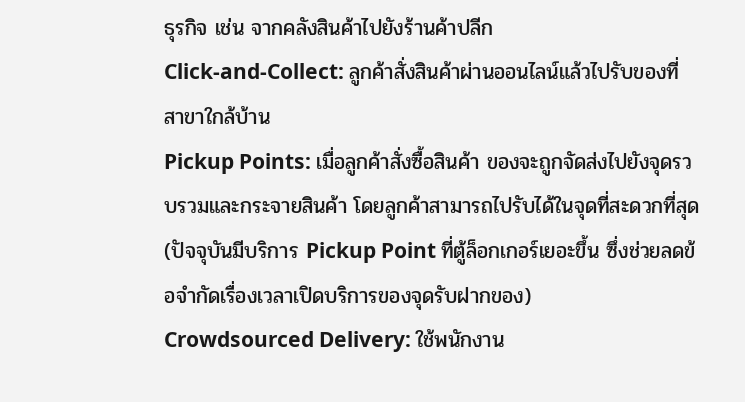ธุรกิจ เช่น จากคลังสินค้าไปยังร้านค้าปลีก
Click-and-Collect: ลูกค้าสั่งสินค้าผ่านออนไลน์แล้วไปรับของที่สาขาใกล้บ้าน
Pickup Points: เมื่อลูกค้าสั่งซื้อสินค้า ของจะถูกจัดส่งไปยังจุดรวบรวมและกระจายสินค้า โดยลูกค้าสามารถไปรับได้ในจุดที่สะดวกที่สุด (ปัจจุบันมีบริการ Pickup Point ที่ตู้ล็อกเกอร์เยอะขึ้น ซึ่งช่วยลดข้อจำกัดเรื่องเวลาเปิดบริการของจุดรับฝากของ)
Crowdsourced Delivery: ใช้พนักงาน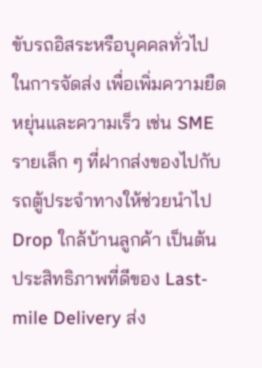ขับรถอิสระหรือบุคคลทั่วไปในการจัดส่ง เพื่อเพิ่มความยืดหยุ่นและความเร็ว เช่น SME รายเล็ก ๆ ที่ฝากส่งของไปกับรถตู้ประจำทางให้ช่วยนำไป Drop ใกล้บ้านลูกค้า เป็นต้น
ประสิทธิภาพที่ดีของ Last-mile Delivery ส่ง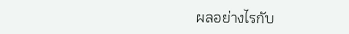ผลอย่างไรกับ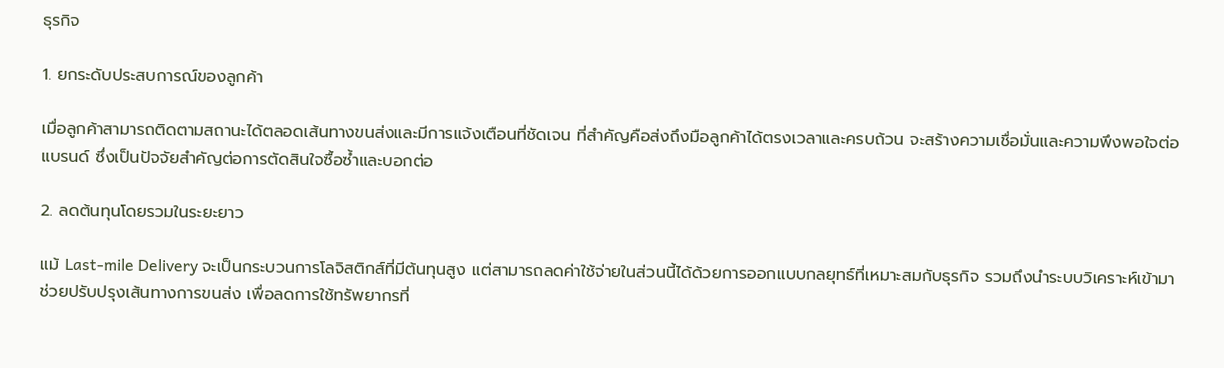ธุรกิจ

1. ยกระดับประสบการณ์ของลูกค้า

เมื่อลูกค้าสามารถติดตามสถานะได้ตลอดเส้นทางขนส่งและมีการแจ้งเตือนที่ชัดเจน ที่สำคัญคือส่งถึงมือลูกค้าได้ตรงเวลาและครบถ้วน จะสร้างความเชื่อมั่นและความพึงพอใจต่อแบรนด์ ซึ่งเป็นปัจจัยสำคัญต่อการตัดสินใจซื้อซ้ำและบอกต่อ

2. ลดต้นทุนโดยรวมในระยะยาว

แม้ Last-mile Delivery จะเป็นกระบวนการโลจิสติกส์ที่มีต้นทุนสูง แต่สามารถลดค่าใช้จ่ายในส่วนนี้ได้ด้วยการออกแบบกลยุทธ์ที่เหมาะสมกับธุรกิจ รวมถึงนำระบบวิเคราะห์เข้ามาช่วยปรับปรุงเส้นทางการขนส่ง เพื่อลดการใช้ทรัพยากรที่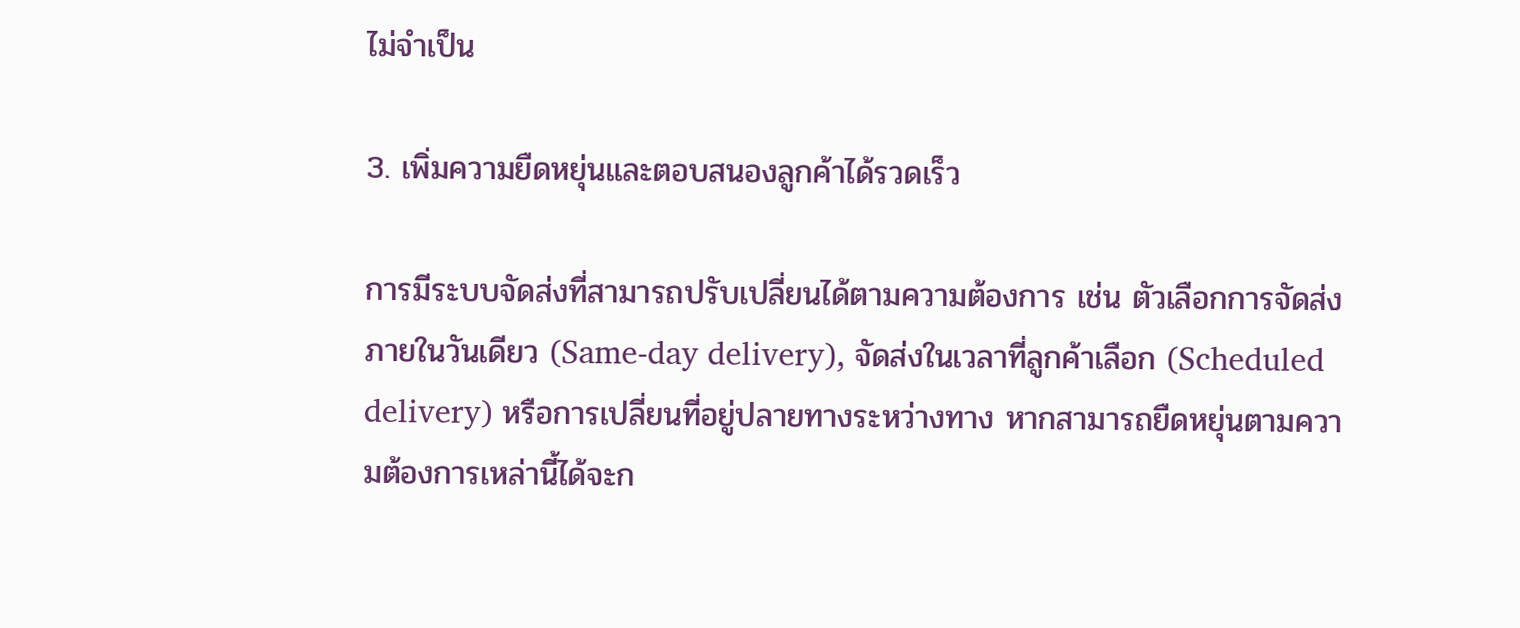ไม่จำเป็น

3. เพิ่มความยืดหยุ่นและตอบสนองลูกค้าได้รวดเร็ว

การมีระบบจัดส่งที่สามารถปรับเปลี่ยนได้ตามความต้องการ เช่น ตัวเลือกการจัดส่งภายในวันเดียว (Same-day delivery), จัดส่งในเวลาที่ลูกค้าเลือก (Scheduled delivery) หรือการเปลี่ยนที่อยู่ปลายทางระหว่างทาง หากสามารถยืดหยุ่นตามความต้องการเหล่านี้ได้จะก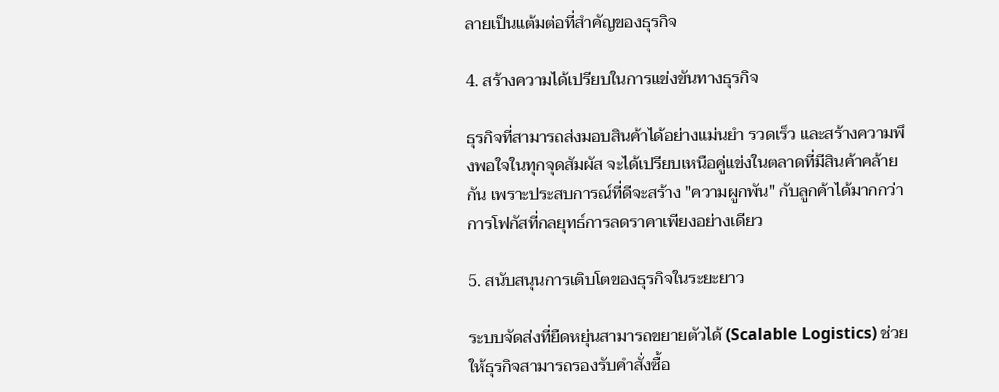ลายเป็นแต้มต่อที่สำคัญของธุรกิจ

4. สร้างความได้เปรียบในการแข่งขันทางธุรกิจ

ธุรกิจที่สามารถส่งมอบสินค้าได้อย่างแม่นยำ รวดเร็ว และสร้างความพึงพอใจในทุกจุดสัมผัส จะได้เปรียบเหนือคู่แข่งในตลาดที่มีสินค้าคล้ายกัน เพราะประสบการณ์ที่ดีจะสร้าง "ความผูกพัน" กับลูกค้าได้มากกว่าการโฟกัสที่กลยุทธ์การลดราคาเพียงอย่างเดียว

5. สนับสนุนการเติบโตของธุรกิจในระยะยาว

ระบบจัดส่งที่ยืดหยุ่นสามารถขยายตัวได้ (Scalable Logistics) ช่วยให้ธุรกิจสามารถรองรับคำสั่งซื้อ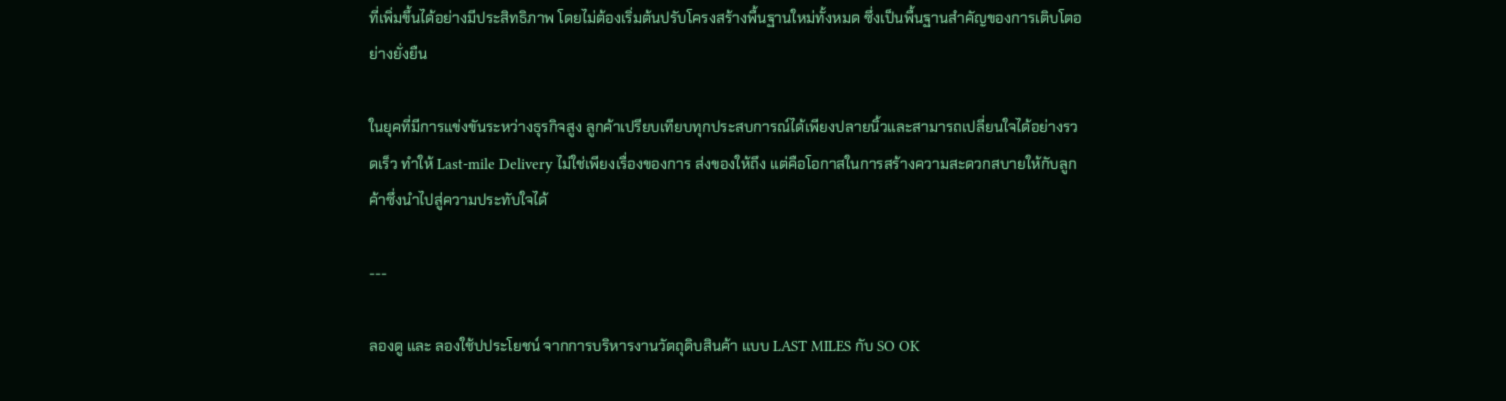ที่เพิ่มขึ้นได้อย่างมีประสิทธิภาพ โดยไม่ต้องเริ่มต้นปรับโครงสร้างพื้นฐานใหม่ทั้งหมด ซึ่งเป็นพื้นฐานสำคัญของการเติบโตอย่างยั่งยืน

ในยุคที่มีการแข่งขันระหว่างธุรกิจสูง ลูกค้าเปรียบเทียบทุกประสบการณ์ได้เพียงปลายนิ้วและสามารถเปลี่ยนใจได้อย่างรวดเร็ว ทำให้ Last-mile Delivery ไม่ใช่เพียงเรื่องของการ ส่งของให้ถึง แต่คือโอกาสในการสร้างความสะดวกสบายให้กับลูกค้าซึ่งนำไปสู่ความประทับใจได้

---

ลองดู และ ลองใช้ปประโยชน์ จากการบริหารงานวัตถุดิบสินค้า แบบ LAST MILES กับ SO OK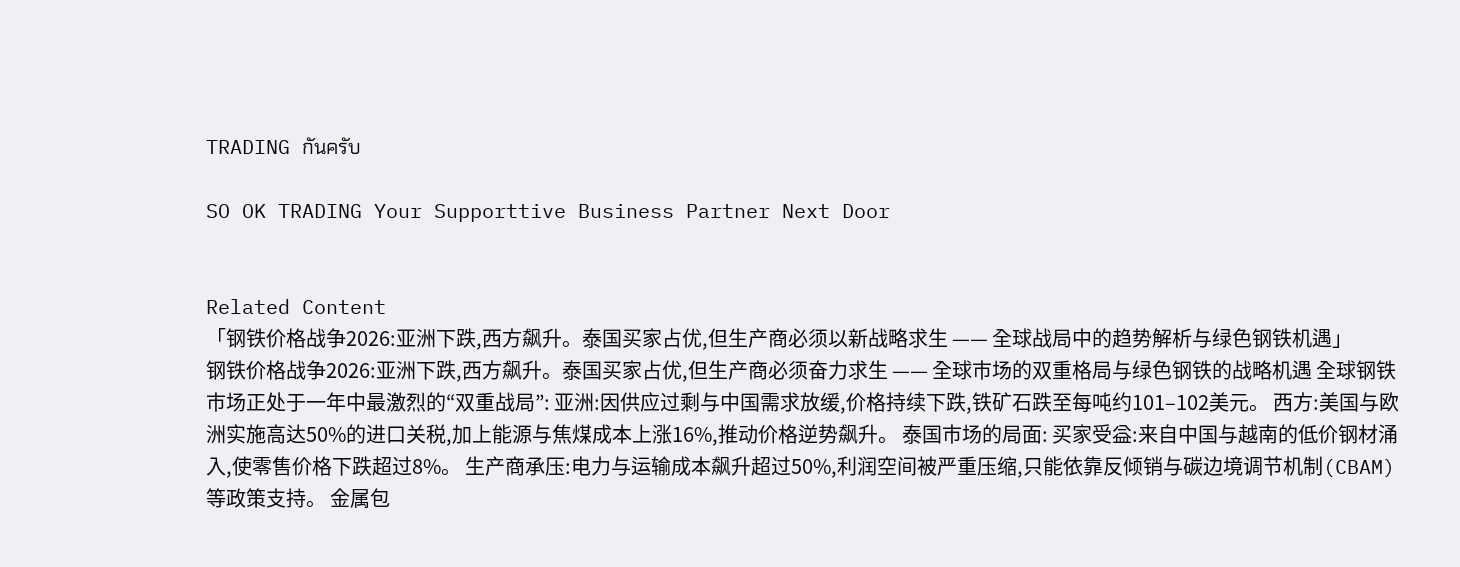TRADING กันครับ

SO OK TRADING Your Supporttive Business Partner Next Door


Related Content
「钢铁价格战争2026:亚洲下跌,西方飙升。泰国买家占优,但生产商必须以新战略求生 —— 全球战局中的趋势解析与绿色钢铁机遇」
钢铁价格战争2026:亚洲下跌,西方飙升。泰国买家占优,但生产商必须奋力求生 —— 全球市场的双重格局与绿色钢铁的战略机遇 全球钢铁市场正处于一年中最激烈的“双重战局”: 亚洲:因供应过剩与中国需求放缓,价格持续下跌,铁矿石跌至每吨约101–102美元。 西方:美国与欧洲实施高达50%的进口关税,加上能源与焦煤成本上涨16%,推动价格逆势飙升。 泰国市场的局面: 买家受益:来自中国与越南的低价钢材涌入,使零售价格下跌超过8%。 生产商承压:电力与运输成本飙升超过50%,利润空间被严重压缩,只能依靠反倾销与碳边境调节机制(CBAM)等政策支持。 金属包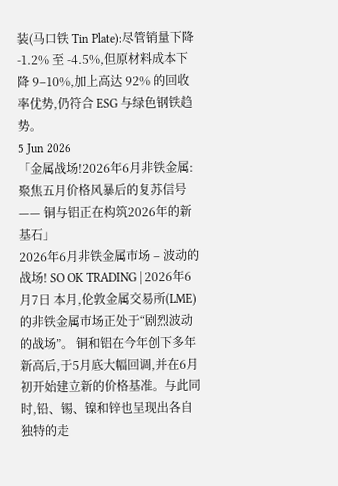装(马口铁 Tin Plate):尽管销量下降 -1.2% 至 -4.5%,但原材料成本下降 9–10%,加上高达 92% 的回收率优势,仍符合 ESG 与绿色钢铁趋势。
5 Jun 2026
「金属战场!2026年6月非铁金属:聚焦五月价格风暴后的复苏信号 —— 铜与铝正在构筑2026年的新基石」
2026年6月非铁金属市场 – 波动的战场! SO OK TRADING | 2026年6月7日 本月,伦敦金属交易所(LME)的非铁金属市场正处于“剧烈波动的战场”。 铜和铝在今年创下多年新高后,于5月底大幅回调,并在6月初开始建立新的价格基准。与此同时,铅、锡、镍和锌也呈现出各自独特的走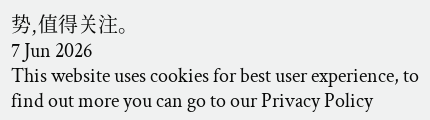势,值得关注。
7 Jun 2026
This website uses cookies for best user experience, to find out more you can go to our Privacy Policy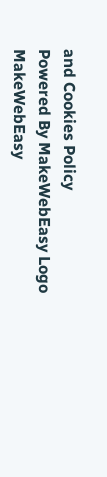and Cookies Policy
Powered By MakeWebEasy Logo MakeWebEasy